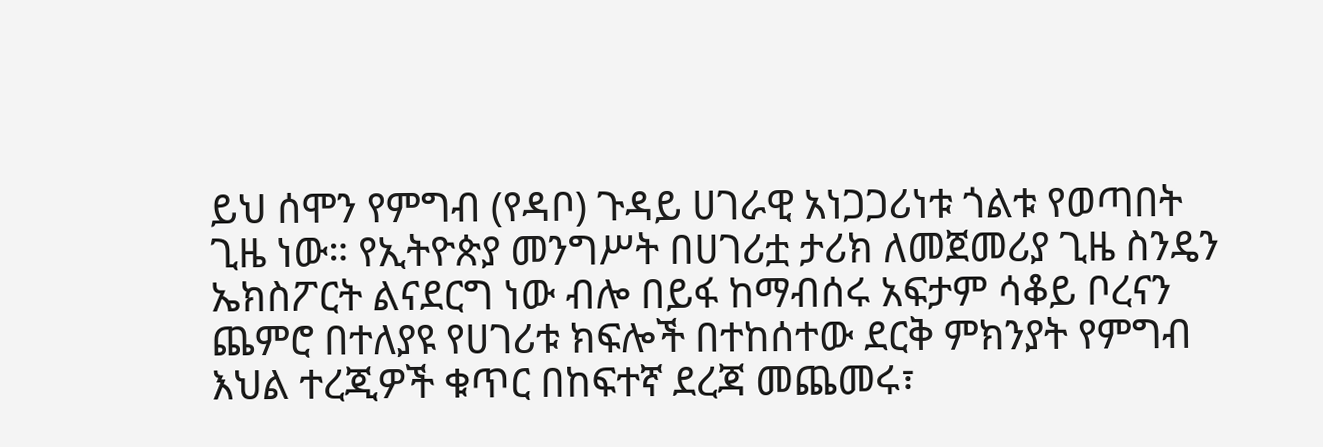ይህ ሰሞን የምግብ (የዳቦ) ጉዳይ ሀገራዊ አነጋጋሪነቱ ጎልቱ የወጣበት ጊዜ ነው። የኢትዮጵያ መንግሥት በሀገሪቷ ታሪክ ለመጀመሪያ ጊዜ ስንዴን ኤክስፖርት ልናደርግ ነው ብሎ በይፋ ከማብሰሩ አፍታም ሳቆይ ቦረናን ጨምሮ በተለያዩ የሀገሪቱ ክፍሎች በተከሰተው ደርቅ ምክንያት የምግብ እህል ተረጂዎች ቁጥር በከፍተኛ ደረጃ መጨመሩ፣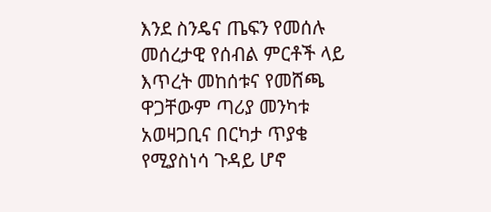እንደ ስንዴና ጤፍን የመሰሉ መሰረታዊ የሰብል ምርቶች ላይ እጥረት መከሰቱና የመሸጫ ዋጋቸውም ጣሪያ መንካቱ አወዛጋቢና በርካታ ጥያቄ የሚያስነሳ ጉዳይ ሆኖ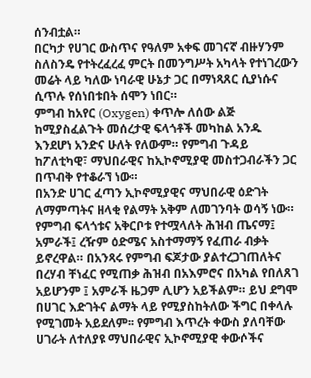ሰንብቷል።
በርካታ የሀገር ውስጥና የዓለም አቀፍ መገናኛ ብዙሃንም ስለስንዴ የተትረፈረፈ ምርት በመንግሥት አካላት የተነገረውን መሬት ላይ ካለው ነባራዊ ሁኔታ ጋር በማነጻጸር ሲያነሱና ሲጥሉ የሰነበቱበት ሰሞን ነበር።
ምግብ ከአየር (Oxygen) ቀጥሎ ለሰው ልጅ ከሚያስፈልጉት መሰረታዊ ፍላጎቶች መካከል አንዱ እንደሆነ አንድና ሁለት የለውም። የምግብ ጉዳይ ከፖለቲካዊ፣ ማህበራዊና ከኢኮኖሚያዊ መስተጋብራችን ጋር በጥብቅ የተቆራኘ ነው።
በአንድ ሀገር ፈጣን ኢኮኖሚያዊና ማህበራዊ ዕድገት ለማምጣትና ዘላቂ የልማት አቅም ለመገንባት ወሳኝ ነው። የምግብ ፍላጎቱና አቅርቦቱ የተሟላለት ሕዝብ ጤናማ፤ አምራች፤ ረዥም ዕድሜና አስተማማኝ የፈጠራ ብቃት ይኖረዋል። በአንጻሩ የምግብ ፍጆታው ያልተረጋገጠለትና በረሃብ ቸነፈር የሚጠቃ ሕዝብ በአእምሮና በአካል የበለጸገ አይሆንም ፤ አምራች ዜጋም ሊሆን አይችልም። ይህ ደግሞ በሀገር እድገትና ልማት ላይ የሚያስከትለው ችግር በቀላሉ የሚገመት አይደለም፡፡ የምግብ እጥረት ቀውስ ያለባቸው ሀገራት ለተለያዩ ማህበራዊና ኢኮኖሚያዊ ቀውሶችና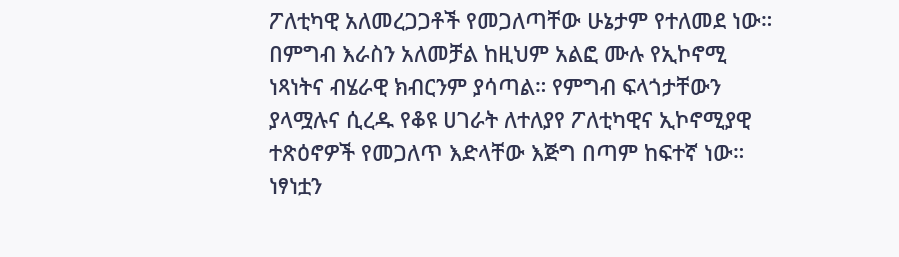ፖለቲካዊ አለመረጋጋቶች የመጋለጣቸው ሁኔታም የተለመደ ነው።
በምግብ እራስን አለመቻል ከዚህም አልፎ ሙሉ የኢኮኖሚ ነጻነትና ብሄራዊ ክብርንም ያሳጣል። የምግብ ፍላጎታቸውን ያላሟሉና ሲረዱ የቆዩ ሀገራት ለተለያየ ፖለቲካዊና ኢኮኖሚያዊ ተጽዕኖዎች የመጋለጥ እድላቸው እጅግ በጣም ከፍተኛ ነው። ነፃነቷን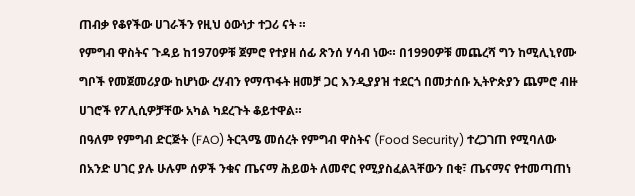ጠብቃ የቆየችው ሀገራችን የዚህ ዕውነታ ተጋሪ ናት ።
የምግብ ዋስትና ጉዳይ ከ1970ዎቹ ጀምሮ የተያዘ ሰፊ ጽንሰ ሃሳብ ነው። በ1990ዎቹ መጨረሻ ግን ከሚሊኒየሙ ግቦች የመጀመሪያው ከሆነው ረሃብን የማጥፋት ዘመቻ ጋር እንዲያያዝ ተደርጎ በመታሰቡ ኢትዮጵያን ጨምሮ ብዙ ሀገሮች የፖሊሲዎቻቸው አካል ካደረጉት ቆይተዋል።
በዓለም የምግብ ድርጅት (FAO) ትርጓሜ መሰረት የምግብ ዋስትና (Food Security) ተረጋገጠ የሚባለው በአንድ ሀገር ያሉ ሁሉም ሰዎች ንቁና ጤናማ ሕይወት ለመኖር የሚያስፈልጓቸውን በቂ፣ ጤናማና የተመጣጠነ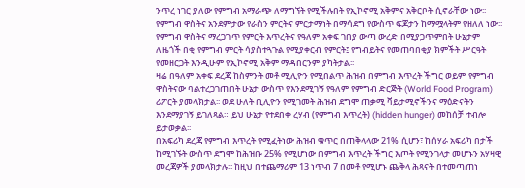ንጥረ ነገር ያለው የምግብ አማራጭ ለማግኘት የሚችሉበት የኢኮኖሚ አቅምና አቅርቦት ሲኖራቸው ነው፡፡ የምግብ ዋስትና አንደምታው የራስን ምርትና ምርታማነት በማሳደግ የውስጥ ፍጆታን ከማሟላትም የዘለለ ነው፡፡
የምግብ ዋስትና ማረጋገጥ የምርት እጥረትና የዓለም አቀፍ ገበያ ውጣ ውረድ በሚያጋጥምበት ሁኔታም ለዜጎች በቂ የምግብ ምርት ሳያስተጓጉል የሚያቀርብ የምርት፤ የግብይትና የመጠባበቂያ ክምችት ሥርዓት የመዘርጋት እንዲሁም የኢኮኖሚ አቅም ማዳበርንም ያካትታል፡፡
ዛሬ በዓለም አቀፍ ደረጃ ከስምንት መቶ ሚሊዮን የሚበልጥ ሕዝብ በምግብ እጥረት ችግር ወይም የምግብ ዋስትናው ባልተረጋገጠበት ሁኔታ ውስጥ የእንደሚገኝ የዓለም የምግብ ድርጅት (World Food Program) ሪፖርት ያመላክታል፡፡ ወደ ሁለት ቢሊዮን የሚገመት ሕዝብ ደግሞ ጠቃሚ ቫይታሚኖችንና ማዕድናትን እንደማያገኝ ይገለጻል። ይህ ሁኔታ የተደበቀ ረሃብ (የምግብ እጥረት) (hidden hunger) መከሰቻ ተብሎ ይታወቃል፡፡
በአፍሪካ ደረጃ የምግብ እጥረት የሚፈትነው ሕዝብ ቁጥር በጠቅላላው 21% ሲሆን፣ ከሰሃራ አፍሪካ በታች ከሚገኙት ውስጥ ደግሞ ከሕዝቡ 25% የሚሆነው በምግብ እጥረት ችግር እጦት የሚንገላታ መሆኑን አሃዛዊ መረጃዎች ያመላክታሉ፡፡ ከዚህ በተጨማሪም 13 ነጥብ 7 በመቶ የሚሆኑ ጨቅላ ሕጻናት በተመጣጠነ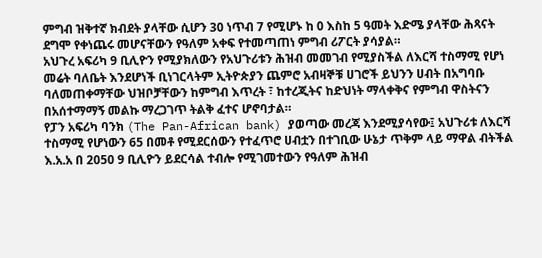ምግብ ዝቅተኛ ክብደት ያላቸው ሲሆን 30 ነጥብ 7 የሚሆኑ ከ 0 እስከ 5 ዓመት እድሜ ያላቸው ሕጻናት ደግሞ የቀነጨሩ መሆናቸውን የዓለም አቀፍ የተመጣጠነ ምግብ ሪፖርት ያሳያል።
አህጉረ አፍሪካ 9 ቢሊዮን የሚያክለውን የአህጉሪቱን ሕዝብ መመገብ የሚያስችል ለእርሻ ተስማሚ የሆነ መሬት ባለቤት እንደሆነች ቢነገርላትም ኢትዮጵያን ጨምሮ አብዛኞቹ ሀገሮች ይህንን ሀብት በአግባቡ ባለመጠቀማቸው ህዝቦቻቸውን ከምግብ እጥረት ፣ ከተረጂትና ከድህነት ማላቀቅና የምግብ ዋስትናን በአሰተማማኝ መልኩ ማረጋገጥ ትልቅ ፈተና ሆኖባታል።
የፓን አፍሪካ ባንክ (The Pan-African bank) ያወጣው መረጃ እንደሚያሳየው፤ አህጉሪቱ ለእርሻ ተስማሚ የሆነውን 65 በመቶ የሚደርሰውን የተፈጥሮ ሀብቷን በተገቢው ሁኔታ ጥቅም ላይ ማዋል ብትችል እ.አ.አ በ 2050 9 ቢሊዮን ይደርሳል ተብሎ የሚገመተውን የዓለም ሕዝብ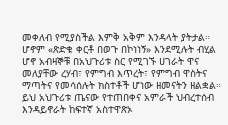መቀለብ የሚያስችል እምቅ አቅም እንዳላት ያትታል። ሆኖም «ጽድቁ ቀርቶ በወጉ በኮነነኝ» እንደሚሉት ብሂል ሆኖ አብዛኞቹ በአህጉሪቱ ስር የሚገኙ ሀገራት ዋና መለያቸው ረሃብ፣ የምግብ እጥረት፣ የምግብ ዋስትና ማጣትና የመሳሰሉት ክስተቶች ሆነው ዘመናትን ዘልቋል። ይህ አህጉሪቱ ጤናው የተጠበቀና አምራች ህብረተሰብ እንዳይኖራት ከፍተኛ አስተዋጽኦ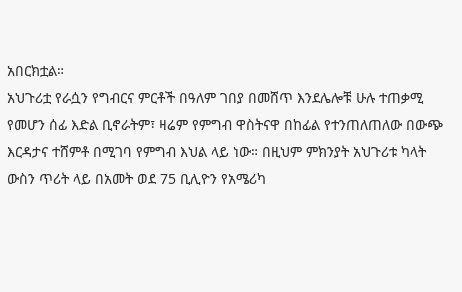አበርክቷል።
አህጉሪቷ የራሷን የግብርና ምርቶች በዓለም ገበያ በመሸጥ እንደሌሎቹ ሁሉ ተጠቃሚ የመሆን ሰፊ እድል ቢኖራትም፣ ዛሬም የምግብ ዋስትናዋ በከፊል የተንጠለጠለው በውጭ እርዳታና ተሸምቶ በሚገባ የምግብ እህል ላይ ነው። በዚህም ምክንያት አህጉሪቱ ካላት ውስን ጥሪት ላይ በአመት ወደ 75 ቢሊዮን የአሜሪካ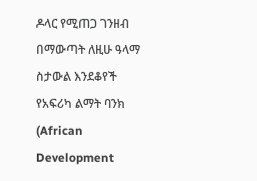ዶላር የሚጠጋ ገንዘብ በማውጣት ለዚሁ ዓላማ ስታውል እንደቆየች የአፍሪካ ልማት ባንክ (African Development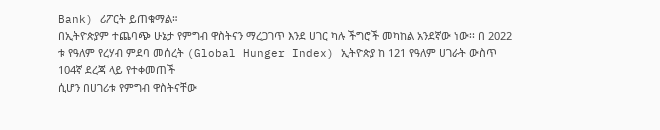Bank) ሪፖርት ይጠቁማል።
በኢትዮጵያም ተጨባጭ ሁኔታ የምግብ ዋስትናን ማረጋገጥ እንደ ሀገር ካሉ ችግሮች መካከል አንደኛው ነው፡፡ በ 2022 ቱ የዓለም የረሃብ ምደባ መሰረት (Global Hunger Index) ኢትዮጵያ ከ 121 የዓለም ሀገራት ውስጥ 104ኛ ደረጃ ላይ የተቀመጠች
ሲሆን በሀገሪቱ የምግብ ዋስትናቸው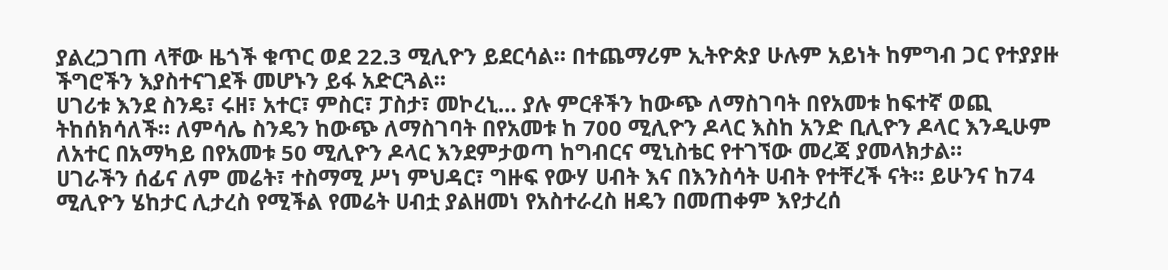ያልረጋገጠ ላቸው ዜጎች ቁጥር ወደ 22.3 ሚሊዮን ይደርሳል። በተጨማሪም ኢትዮጵያ ሁሉም አይነት ከምግብ ጋር የተያያዙ ችግሮችን እያስተናገደች መሆኑን ይፋ አድርጓል።
ሀገሪቱ እንደ ስንዴ፣ ሩዘ፣ አተር፣ ምስር፣ ፓስታ፣ መኮረኒ… ያሉ ምርቶችን ከውጭ ለማስገባት በየአመቱ ከፍተኛ ወጪ ትከሰክሳለች። ለምሳሌ ስንዴን ከውጭ ለማስገባት በየአመቱ ከ 700 ሚሊዮን ዶላር እስከ አንድ ቢሊዮን ዶላር እንዲሁም ለአተር በአማካይ በየአመቱ 50 ሚሊዮን ዶላር እንደምታወጣ ከግብርና ሚኒስቴር የተገኘው መረጃ ያመላክታል።
ሀገራችን ሰፊና ለም መሬት፣ ተስማሚ ሥነ ምህዳር፣ ግዙፍ የውሃ ሀብት እና በእንስሳት ሀብት የተቸረች ናት። ይሁንና ከ74 ሚሊዮን ሄከታር ሊታረስ የሚችል የመሬት ሀብቷ ያልዘመነ የአስተራረስ ዘዴን በመጠቀም እየታረሰ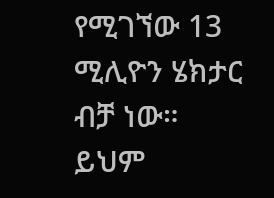የሚገኘው 13 ሚሊዮን ሄክታር ብቻ ነው። ይህም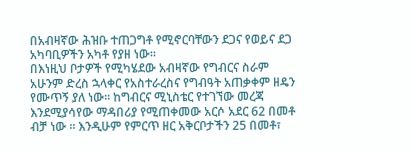በአብዛኛው ሕዝቡ ተጠጋግቶ የሚኖርባቸውን ደጋና የወይና ደጋ አካባቢዎችን አካቶ የያዘ ነው።
በእነዚህ ቦታዎች የሚካሄደው አብዛኛው የግብርና ስራም አሁንም ድረስ ኋላቀር የአስተራረስና የግብዓት አጠቃቀም ዘዴን የሙጥኝ ያለ ነው። ከግብርና ሚኒስቴር የተገኘው መረጃ እንደሚያሳየው ማዳበሪያ የሚጠቀመው አርሶ አደር 62 በመቶ ብቻ ነው ። እንዲሁም የምርጥ ዘር አቅርቦታችን 25 በመቶ፣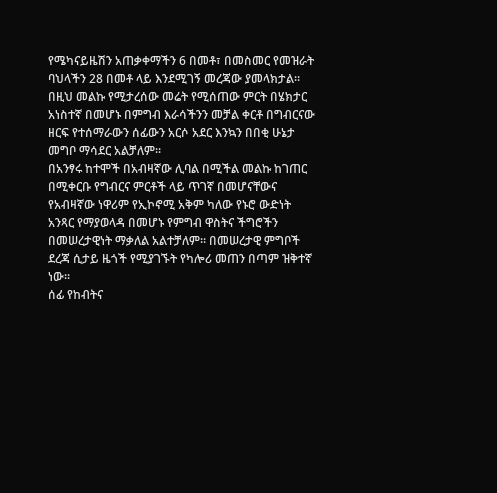የሜካናይዜሽን አጠቃቀማችን 6 በመቶ፣ በመስመር የመዝራት ባህላችን 28 በመቶ ላይ እንደሚገኝ መረጃው ያመላክታል። በዚህ መልኩ የሚታረሰው መሬት የሚሰጠው ምርት በሄክታር አነስተኛ በመሆኑ በምግብ እራሳችንን መቻል ቀርቶ በግብርናው ዘርፍ የተሰማራውን ሰፊውን አርሶ አደር እንኳን በበቂ ሁኔታ መግቦ ማሳደር አልቻለም።
በአንፃሩ ከተሞች በአብዛኛው ሊባል በሚችል መልኩ ከገጠር በሚቀርቡ የግብርና ምርቶች ላይ ጥገኛ በመሆናቸውና የአብዛኛው ነዋሪም የኢኮኖሚ አቅም ካለው የኑሮ ውድነት አንጻር የማያወላዳ በመሆኑ የምግብ ዋስትና ችግሮችን በመሠረታዊነት ማቃለል አልተቻለም። በመሠረታዊ ምግቦች ደረጃ ሲታይ ዜጎች የሚያገኙት የካሎሪ መጠን በጣም ዝቅተኛ ነው፡፡
ሰፊ የከብትና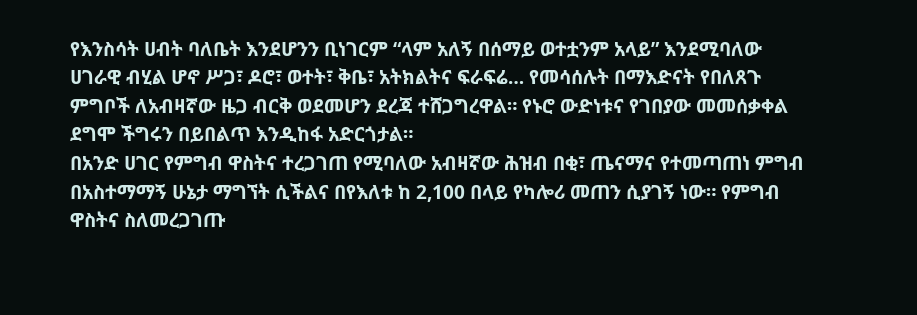የእንስሳት ሀብት ባለቤት እንደሆንን ቢነገርም “ላም አለኝ በሰማይ ወተቷንም አላይ” እንደሚባለው ሀገራዊ ብሂል ሆኖ ሥጋ፣ ዶሮ፣ ወተት፣ ቅቤ፣ አትክልትና ፍራፍሬ… የመሳሰሉት በማእድናት የበለጸጉ ምግቦች ለአብዛኛው ዜጋ ብርቅ ወደመሆን ደረጃ ተሸጋግረዋል። የኑሮ ውድነቱና የገበያው መመሰቃቀል ደግሞ ችግሩን በይበልጥ እንዲከፋ አድርጎታል።
በአንድ ሀገር የምግብ ዋስትና ተረጋገጠ የሚባለው አብዛኛው ሕዝብ በቂ፣ ጤናማና የተመጣጠነ ምግብ በአስተማማኝ ሁኔታ ማግኘት ሲችልና በየእለቱ ከ 2,100 በላይ የካሎሪ መጠን ሲያገኝ ነው። የምግብ ዋስትና ስለመረጋገጡ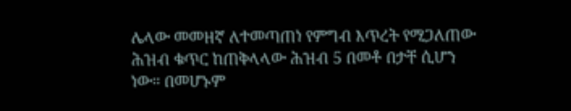ሌላው መመዘኛ ለተመጣጠነ የምግብ እጥረት የሚጋለጠው ሕዝብ ቁጥር ከጠቅላላው ሕዝብ 5 በመቶ በታቸ ሲሆን ነው። በመሆኑም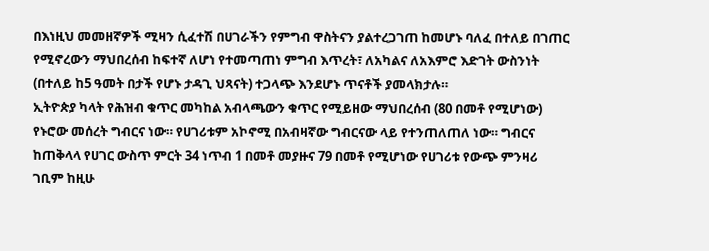በእነዚህ መመዘኛዎች ሚዛን ሲፈተሽ በሀገራችን የምግብ ዋስትናን ያልተረጋገጠ ከመሆኑ ባለፈ በተለይ በገጠር የሚኖረውን ማህበረሰብ ከፍተኛ ለሆነ የተመጣጠነ ምግብ እጥረት፣ ለአካልና ለአእምሮ እድገት ውስንነት (በተለይ ከ5 ዓመት በታች የሆኑ ታዳጊ ህጻናት) ተጋላጭ እንደሆኑ ጥናቶች ያመላክታሉ።
ኢትዮጵያ ካላት የሕዝብ ቁጥር መካከል አብላጫውን ቁጥር የሚይዘው ማህበረሰብ (80 በመቶ የሚሆነው) የኑሮው መሰረት ግብርና ነው። የሀገሪቱም አኮኖሚ በአብዛኛው ግብርናው ላይ የተንጠለጠለ ነው። ግብርና ከጠቅላላ የሀገር ውስጥ ምርት 34 ነጥብ 1 በመቶ መያዙና 79 በመቶ የሚሆነው የሀገሪቱ የውጭ ምንዛሪ ገቢም ከዚሁ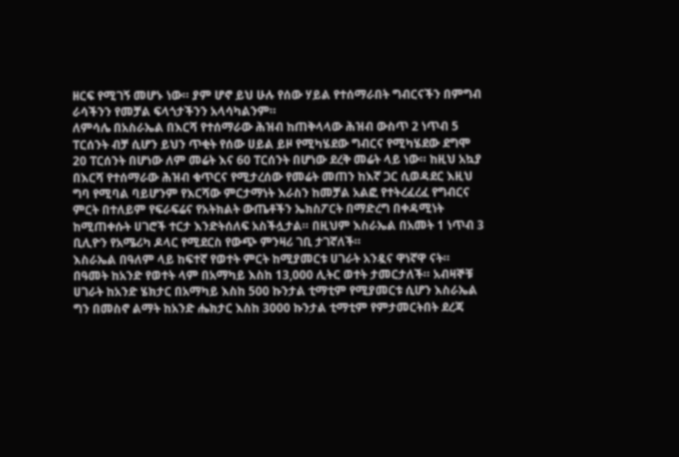ዘርፍ የሚገኝ መሆኑ ነው። ያም ሆኖ ይህ ሁሉ የሰው ሃይል የተሰማራበት ግብርናችን በምግብ ራሳችንን የመቻል ፍላጎታችንን አላሳካልንም።
ለምሳሌ በአስራኤል በእርሻ የተሰማራው ሕዝብ ከጠቅላላው ሕዝብ ውስጥ 2 ነጥብ 5 ፐርሰንት ብቻ ሲሆን ይህን ጥቂት የሰው ሀይል ይዞ የሚካሄደው ግብርና የሚካሄደው ደግሞ 20 ፐርሰንት በሆነው ለም መሬት እና 60 ፐርሰንት በሆነው ደረቅ መሬት ላይ ነው። ከዚህ አኳያ በእርሻ የተሰማራው ሕዝብ ቁጥርና የሚታረሰው የመሬት መጠን ከእኛ ጋር ሲወዳደር እዚህ ግባ የሚባል ባይሆንም የእርሻው ምርታማነት እራስን ከመቻል አልፎ የተትረፈረፈ የግብርና ምርት በተለይም የፍራፍሬና የአትክልት ውጤቶችን ኤክስፖርት በማድረግ በቀዳሚነት ከሚጠቀሱት ሀገሮች ተርታ እንድትሰለፍ አስችሏታል። በዚህም እስራኤል በአመት 1 ነጥብ 3 ቢሊዮን የአሜሪካ ዶላር የሚደርስ የውጭ ምንዛሪ ገቢ ታገኛለች።
እስራኤል በዓለም ላይ ከፍተኛ የወተት ምርት ከሚያመርቱ ሀገራት አንዷና ዋነኛዋ ናት። በዓመት ከአንድ የወተት ላም በአማካይ እስከ 13,000 ሊትር ወተት ታመርታለች። አብዛኞቹ ሀገራት ከአንድ ሄክታር በአማካይ እስከ 500 ኩንታል ቲማቲም የሚያመርቱ ሲሆን እስራኤል ግን በመስኖ ልማት ከአንድ ሔክታር እስከ 3000 ኩንታል ቲማቲም የምታመርትበት ደረጃ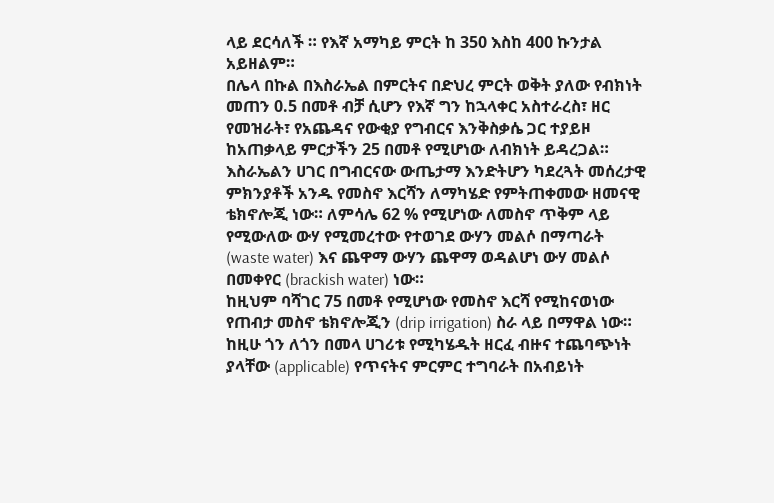ላይ ደርሳለች ። የእኛ አማካይ ምርት ከ 350 እስከ 400 ኩንታል አይዘልም።
በሌላ በኩል በእስራኤል በምርትና በድህረ ምርት ወቅት ያለው የብክነት መጠን 0.5 በመቶ ብቻ ሲሆን የእኛ ግን ከኋላቀር አስተራረስ፣ ዘር የመዝራት፣ የአጨዳና የውቂያ የግብርና እንቅስቃሴ ጋር ተያይዞ ከአጠቃላይ ምርታችን 25 በመቶ የሚሆነው ለብክነት ይዳረጋል።
እስራኤልን ሀገር በግብርናው ውጤታማ እንድትሆን ካደረጓት መሰረታዊ ምክንያቶች አንዱ የመስኖ እርሻን ለማካሄድ የምትጠቀመው ዘመናዊ ቴክኖሎጂ ነው። ለምሳሌ 62 % የሚሆነው ለመስኖ ጥቅም ላይ የሚውለው ውሃ የሚመረተው የተወገደ ውሃን መልሶ በማጣራት (waste water) እና ጨዋማ ውሃን ጨዋማ ወዳልሆነ ውሃ መልሶ በመቀየር (brackish water) ነው።
ከዚህም ባሻገር 75 በመቶ የሚሆነው የመስኖ እርሻ የሚከናወነው የጠብታ መስኖ ቴክኖሎጂን (drip irrigation) ስራ ላይ በማዋል ነው። ከዚሁ ጎን ለጎን በመላ ሀገሪቱ የሚካሄዱት ዘርፈ ብዙና ተጨባጭነት ያላቸው (applicable) የጥናትና ምርምር ተግባራት በአብይነት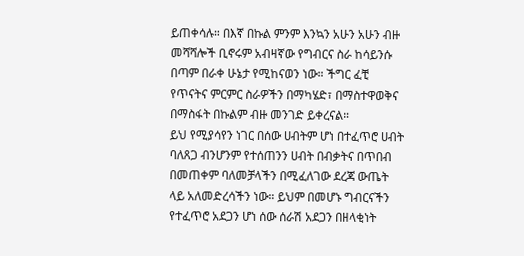ይጠቀሳሉ። በእኛ በኩል ምንም እንኳን አሁን አሁን ብዙ መሻሻሎች ቢኖሩም አብዛኛው የግብርና ስራ ከሳይንሱ በጣም በራቀ ሁኔታ የሚከናወን ነው። ችግር ፈቺ የጥናትና ምርምር ስራዎችን በማካሄድ፣ በማስተዋወቅና በማስፋት በኩልም ብዙ መንገድ ይቀረናል።
ይህ የሚያሳየን ነገር በሰው ሀብትም ሆነ በተፈጥሮ ሀብት ባለጸጋ ብንሆንም የተሰጠንን ሀብት በብቃትና በጥበብ በመጠቀም ባለመቻላችን በሚፈለገው ደረጃ ውጤት ላይ አለመድረሳችን ነው። ይህም በመሆኑ ግብርናችን የተፈጥሮ አደጋን ሆነ ሰው ሰራሽ አደጋን በዘላቂነት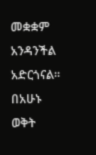መቋቋም አንዳንችል አድርጎናል። በአሁኑ ወቅት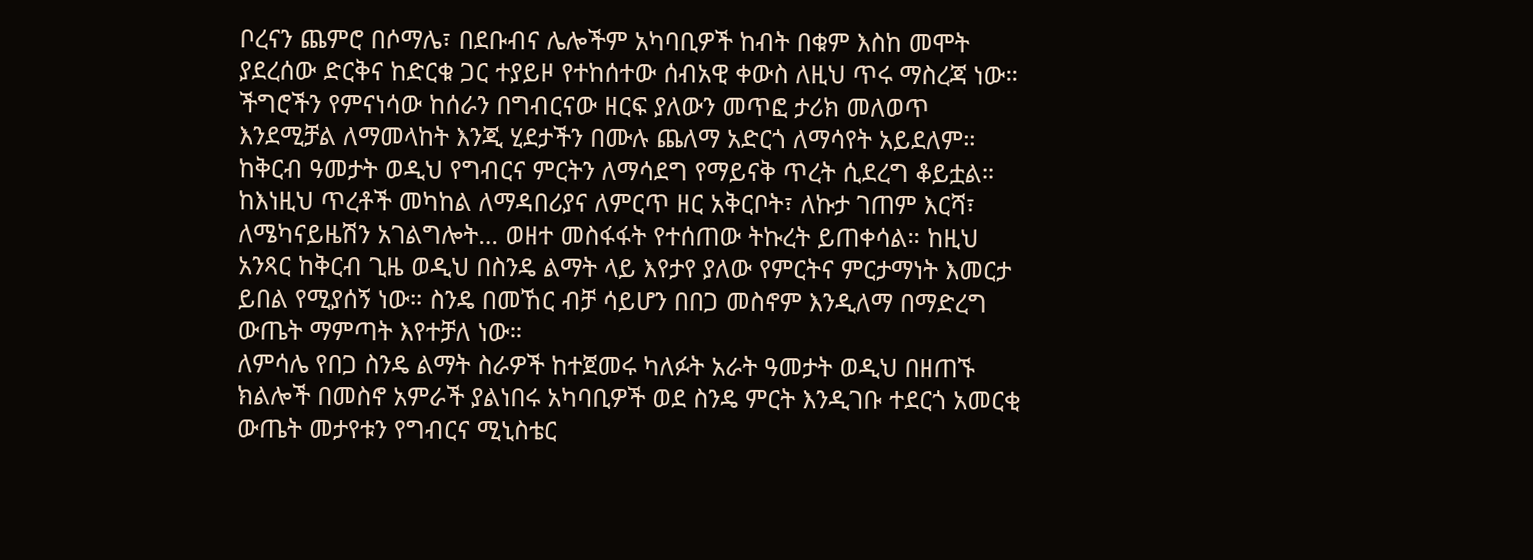ቦረናን ጨምሮ በሶማሌ፣ በደቡብና ሌሎችም አካባቢዎች ከብት በቁም እስከ መሞት ያደረሰው ድርቅና ከድርቁ ጋር ተያይዞ የተከሰተው ሰብአዊ ቀውስ ለዚህ ጥሩ ማስረጃ ነው።
ችግሮችን የምናነሳው ከሰራን በግብርናው ዘርፍ ያለውን መጥፎ ታሪክ መለወጥ እንደሚቻል ለማመላከት እንጂ ሂደታችን በሙሉ ጨለማ አድርጎ ለማሳየት አይደለም።
ከቅርብ ዓመታት ወዲህ የግብርና ምርትን ለማሳደግ የማይናቅ ጥረት ሲደረግ ቆይቷል። ከእነዚህ ጥረቶች መካከል ለማዳበሪያና ለምርጥ ዘር አቅርቦት፣ ለኩታ ገጠም እርሻ፣ ለሜካናይዜሽን አገልግሎት… ወዘተ መስፋፋት የተሰጠው ትኩረት ይጠቀሳል። ከዚህ አንጻር ከቅርብ ጊዜ ወዲህ በስንዴ ልማት ላይ እየታየ ያለው የምርትና ምርታማነት እመርታ ይበል የሚያሰኝ ነው። ስንዴ በመኸር ብቻ ሳይሆን በበጋ መስኖም እንዲለማ በማድረግ ውጤት ማምጣት እየተቻለ ነው።
ለምሳሌ የበጋ ስንዴ ልማት ስራዎች ከተጀመሩ ካለፉት አራት ዓመታት ወዲህ በዘጠኙ ክልሎች በመስኖ አምራች ያልነበሩ አካባቢዎች ወደ ስንዴ ምርት እንዲገቡ ተደርጎ አመርቂ ውጤት መታየቱን የግብርና ሚኒስቴር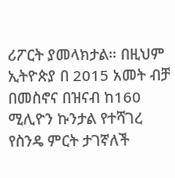ሪፖርት ያመላክታል። በዚህም ኢትዮጵያ በ 2015 አመት ብቻ በመስኖና በዝናብ ከ160 ሚሊዮን ኩንታል የተሻገረ የስንዴ ምርት ታገኛለች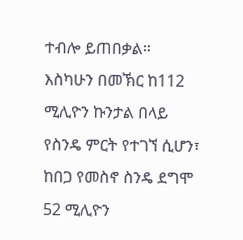ተብሎ ይጠበቃል።
እስካሁን በመኽር ከ112 ሚሊዮን ኩንታል በላይ የስንዴ ምርት የተገኘ ሲሆን፣ ከበጋ የመስኖ ስንዴ ደግሞ 52 ሚሊዮን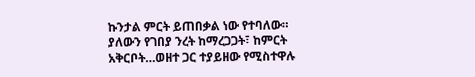ኩንታል ምርት ይጠበቃል ነው የተባለው። ያለውን የገበያ ንረት ከማረጋጋት፣ ከምርት አቅርቦት…ወዘተ ጋር ተያይዘው የሚስተዋሉ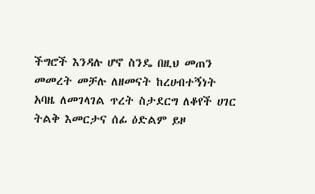ችግሮች እንዳሉ ሆኖ ስንዴ በዚህ መጠን መመረት መቻሉ ለዘመናት ከረሀብተኝነት አባዜ ለመገላገል ጥረት ስታደርግ ለቆየች ሀገር ትልቅ እመርታና ሰፊ ዕድልም ይዞ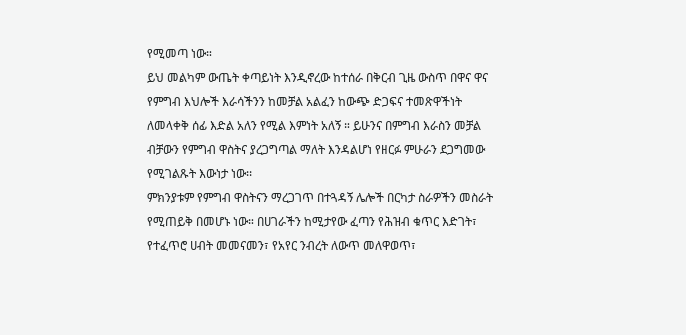የሚመጣ ነው።
ይህ መልካም ውጤት ቀጣይነት እንዲኖረው ከተሰራ በቅርብ ጊዜ ውስጥ በዋና ዋና የምግብ እህሎች እራሳችንን ከመቻል አልፈን ከውጭ ድጋፍና ተመጽዋችነት ለመላቀቅ ሰፊ እድል አለን የሚል እምነት አለኝ ። ይሁንና በምግብ እራስን መቻል ብቻውን የምግብ ዋስትና ያረጋግጣል ማለት እንዳልሆነ የዘርፉ ምሁራን ደጋግመው የሚገልጹት እውነታ ነው፡፡
ምክንያቱም የምግብ ዋስትናን ማረጋገጥ በተጓዳኝ ሌሎች በርካታ ስራዎችን መስራት የሚጠይቅ በመሆኑ ነው። በሀገራችን ከሚታየው ፈጣን የሕዝብ ቁጥር እድገት፣ የተፈጥሮ ሀብት መመናመን፣ የአየር ንብረት ለውጥ መለዋወጥ፣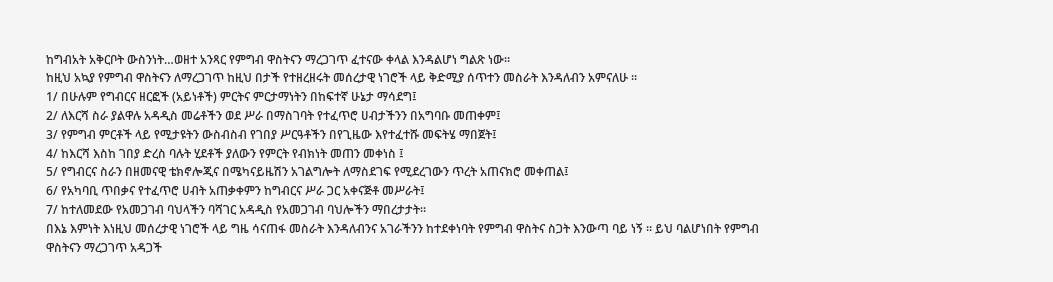ከግብአት አቅርቦት ውስንነት…ወዘተ አንጻር የምግብ ዋስትናን ማረጋገጥ ፈተናው ቀላል እንዳልሆነ ግልጽ ነው።
ከዚህ አኳያ የምግብ ዋስትናን ለማረጋገጥ ከዚህ በታች የተዘረዘሩት መሰረታዊ ነገሮች ላይ ቅድሚያ ሰጥተን መስራት እንዳለብን አምናለሁ ።
1/ በሁሉም የግብርና ዘርፎች (አይነቶች) ምርትና ምርታማነትን በከፍተኛ ሁኔታ ማሳደግ፤
2/ ለእርሻ ስራ ያልዋሉ አዳዲስ መሬቶችን ወደ ሥራ በማስገባት የተፈጥሮ ሀብታችንን በአግባቡ መጠቀም፤
3/ የምግብ ምርቶች ላይ የሚታዩትን ውስብስብ የገበያ ሥርዓቶችን በየጊዜው እየተፈተሹ መፍትሄ ማበጀት፤
4/ ከእርሻ እስከ ገበያ ድረስ ባሉት ሂደቶች ያለውን የምርት የብክነት መጠን መቀነስ ፤
5/ የግብርና ስራን በዘመናዊ ቴክኖሎጂና በሜካናይዜሽን አገልግሎት ለማስደገፍ የሚደረገውን ጥረት አጠናክሮ መቀጠል፤
6/ የአካባቢ ጥበቃና የተፈጥሮ ሀብት አጠቃቀምን ከግብርና ሥራ ጋር አቀናጅቶ መሥራት፤
7/ ከተለመደው የአመጋገብ ባህላችን ባሻገር አዳዲስ የአመጋገብ ባህሎችን ማበረታታት።
በእኔ እምነት እነዚህ መሰረታዊ ነገሮች ላይ ግዜ ሳናጠፋ መስራት እንዳለብንና አገራችንን ከተደቀነባት የምግብ ዋስትና ስጋት እንውጣ ባይ ነኝ ። ይህ ባልሆነበት የምግብ ዋስትናን ማረጋገጥ አዳጋች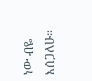ነው ብዬ እሰጋለሁ።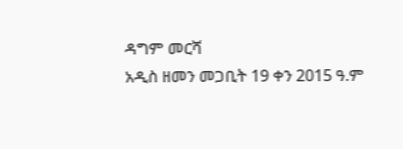ዳግም መርሻ
አዲስ ዘመን መጋቢት 19 ቀን 2015 ዓ.ም